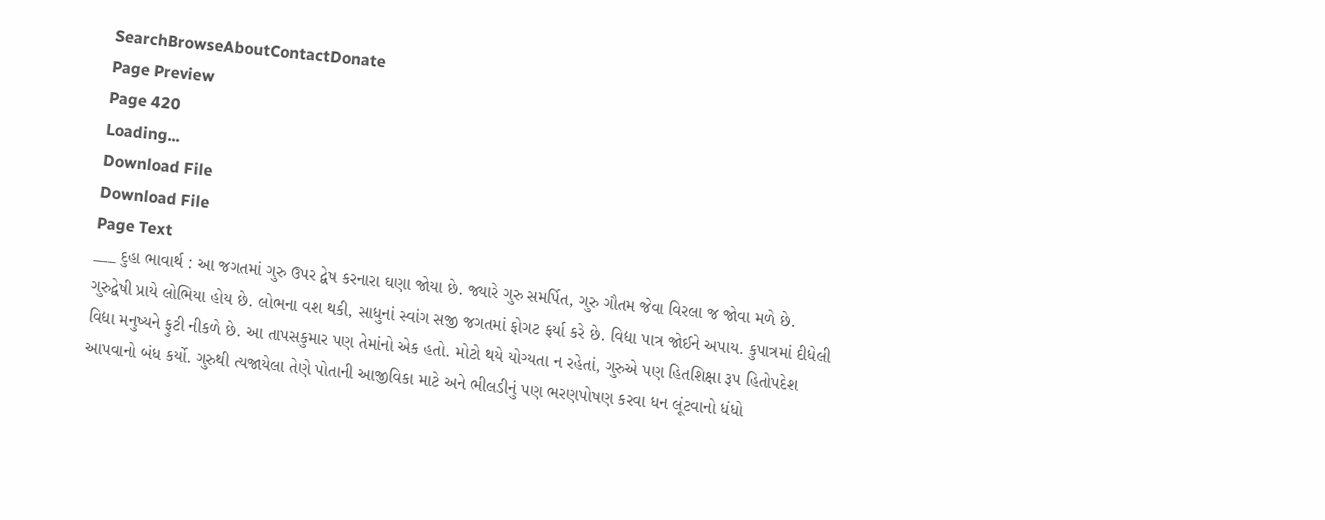SearchBrowseAboutContactDonate
Page Preview
Page 420
Loading...
Download File
Download File
Page Text
___ દુહા ભાવાર્થ : આ જગતમાં ગુરુ ઉપર દ્વેષ કરનારા ઘણા જોયા છે. જ્યારે ગુરુ સમર્પિત, ગુરુ ગૌતમ જેવા વિરલા જ જોવા મળે છે. ગુરુદ્વેષી પ્રાયે લોભિયા હોય છે. લોભના વશ થકી, સાધુનાં સ્વાંગ સજી જગતમાં ફોગટ ફર્યા કરે છે. વિદ્યા પાત્ર જોઈને અપાય. કુપાત્રમાં દીધેલી વિદ્યા મનુષ્યને ફુટી નીકળે છે. આ તાપસકુમાર પણ તેમાંનો એક હતો. મોટો થયે યોગ્યતા ન રહેતાં, ગુરુએ પણ હિતશિક્ષા રૂપ હિતોપદેશ આપવાનો બંધ કર્યો. ગુરુથી ત્યજાયેલા તેણે પોતાની આજીવિકા માટે અને ભીલડીનું પણ ભરણપોષણ કરવા ધન લૂંટવાનો ધંધો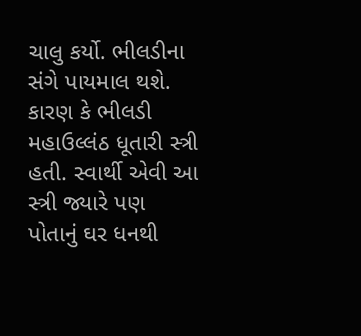ચાલુ કર્યો. ભીલડીના સંગે પાયમાલ થશે. કારણ કે ભીલડી મહાઉલ્લંઠ ધૂતારી સ્ત્રી હતી. સ્વાર્થી એવી આ સ્ત્રી જ્યારે પણ પોતાનું ઘર ધનથી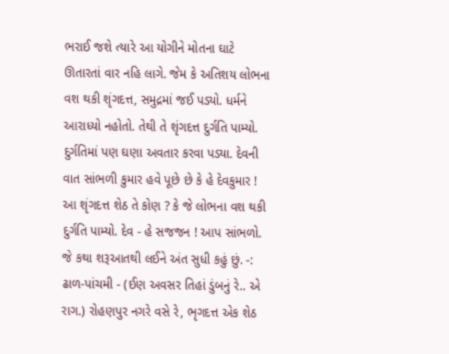ભરાઈ જશે ત્યારે આ યોગીને મોતના ઘાટે ઊતારતાં વાર નહિ લાગે. જેમ કે અતિશય લોભના વશ થકી શૃંગદત્ત, સમુદ્રમાં જઈ પડ્યો. ધર્મને આરાધ્યો નહોતો. તેથી તે શૃંગદત્ત દુર્ગતિ પામ્યો. દુર્ગતિમાં પણ ઘણા અવતાર કરવા પડ્યા. દેવની વાત સાંભળી કુમાર હવે પૂછે છે કે હે દેવકુમાર ! આ શૃંગદત્ત શેઠ તે કોણ ? કે જે લોભના વશ થકી દુર્ગતિ પામ્યો. દેવ - હે સજજન ! આપ સાંભળો. જે કથા શરૂઆતથી લઈને અંત સુધી કહું છું. -: ઢાળ-પાંચમી - (ઈણ અવસર તિહાં ડુંબનું રે.. એ રાગ.) રોહણપુર નગરે વસે રે, ભૃગદત્ત એક શેઠ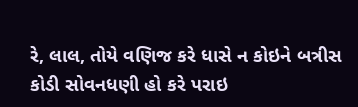રે, લાલ, તોયે વણિજ કરે ધાસે ન કોઇને બત્રીસ કોડી સોવનધણી હો કરે પરાઇ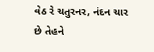વેઠ રે ચતુરનર, નંદન ચાર છે તેહને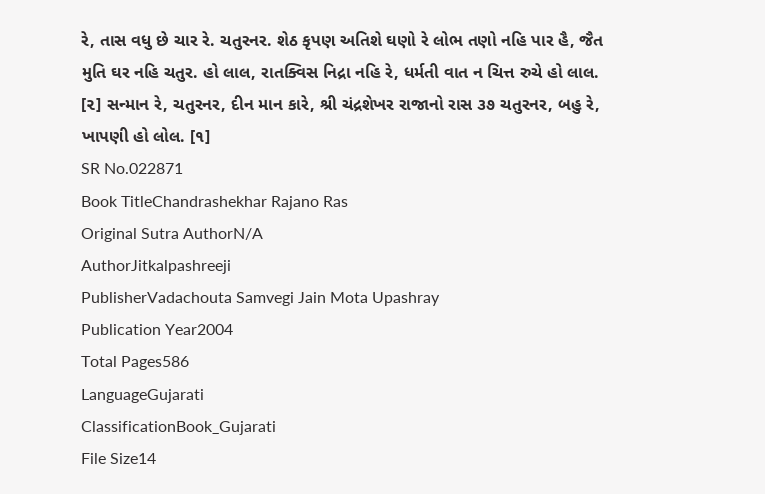રે, તાસ વધુ છે ચાર રે. ચતુરનર. શેઠ કૃપણ અતિશે ઘણો રે લોભ તણો નહિ પાર હૈ, જૈત મુતિ ઘર નહિ ચતુર. હો લાલ, રાતક્વિસ નિદ્રા નહિ રે, ધર્મતી વાત ન ચિત્ત રુચે હો લાલ. [૨] સન્માન રે, ચતુરનર, દીન માન કારે, શ્રી ચંદ્રશેખર રાજાનો રાસ ૩૭ ચતુરનર, બહુ રે, ખાપણી હો લોલ. [૧]
SR No.022871
Book TitleChandrashekhar Rajano Ras
Original Sutra AuthorN/A
AuthorJitkalpashreeji
PublisherVadachouta Samvegi Jain Mota Upashray
Publication Year2004
Total Pages586
LanguageGujarati
ClassificationBook_Gujarati
File Size14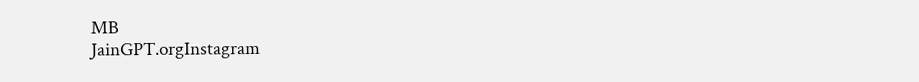MB
JainGPT.orgInstagram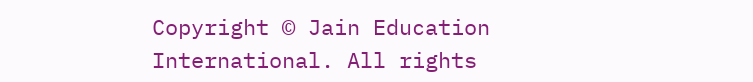Copyright © Jain Education International. All rights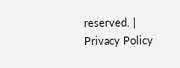reserved. | Privacy Policy